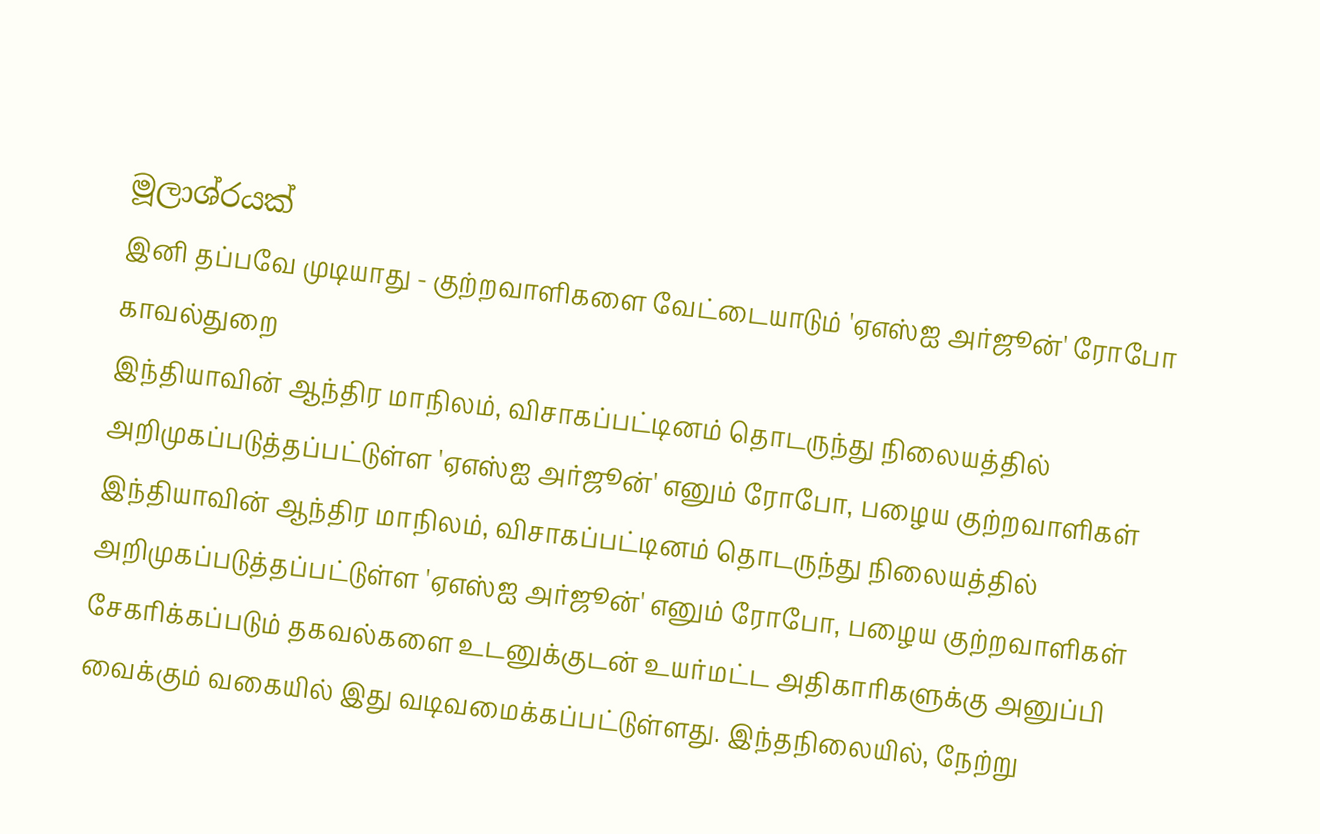මූලාශ්රයක්
இனி தப்பவே முடியாது - குற்றவாளிகளை வேட்டையாடும் 'ஏஎஸ்ஐ அர்ஜூன்' ரோபோ காவல்துறை
இந்தியாவின் ஆந்திர மாநிலம், விசாகப்பட்டினம் தொடருந்து நிலையத்தில் அறிமுகப்படுத்தப்பட்டுள்ள 'ஏஎஸ்ஐ அர்ஜூன்' எனும் ரோபோ, பழைய குற்றவாளிகள்
இந்தியாவின் ஆந்திர மாநிலம், விசாகப்பட்டினம் தொடருந்து நிலையத்தில் அறிமுகப்படுத்தப்பட்டுள்ள 'ஏஎஸ்ஐ அர்ஜூன்' எனும் ரோபோ, பழைய குற்றவாளிகள்
சேகரிக்கப்படும் தகவல்களை உடனுக்குடன் உயர்மட்ட அதிகாரிகளுக்கு அனுப்பி வைக்கும் வகையில் இது வடிவமைக்கப்பட்டுள்ளது. இந்தநிலையில், நேற்று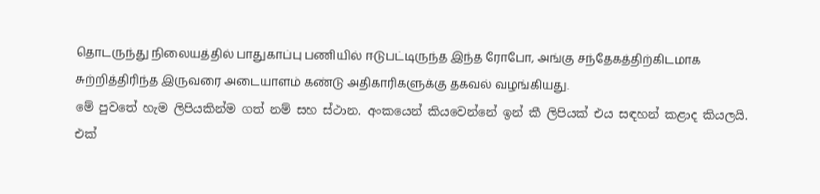தொடருந்து நிலையத்தில் பாதுகாப்பு பணியில் ஈடுபட்டிருந்த இந்த ரோபோ, அங்கு சந்தேகத்திற்கிடமாக சுற்றித்திரிந்த இருவரை அடையாளம் கண்டு அதிகாரிகளுக்கு தகவல் வழங்கியது.
මේ පුවතේ හැම ලිපියකින්ම ගත් නම් සහ ස්ථාන. අංකයෙන් කියවෙන්නේ ඉන් කී ලිපියක් එය සඳහන් කළාද කියලයි.
එක්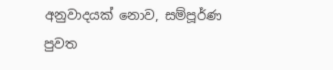අනුවාදයක් නොව, සම්පූර්ණ පුවත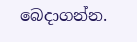බෙදාගන්න.